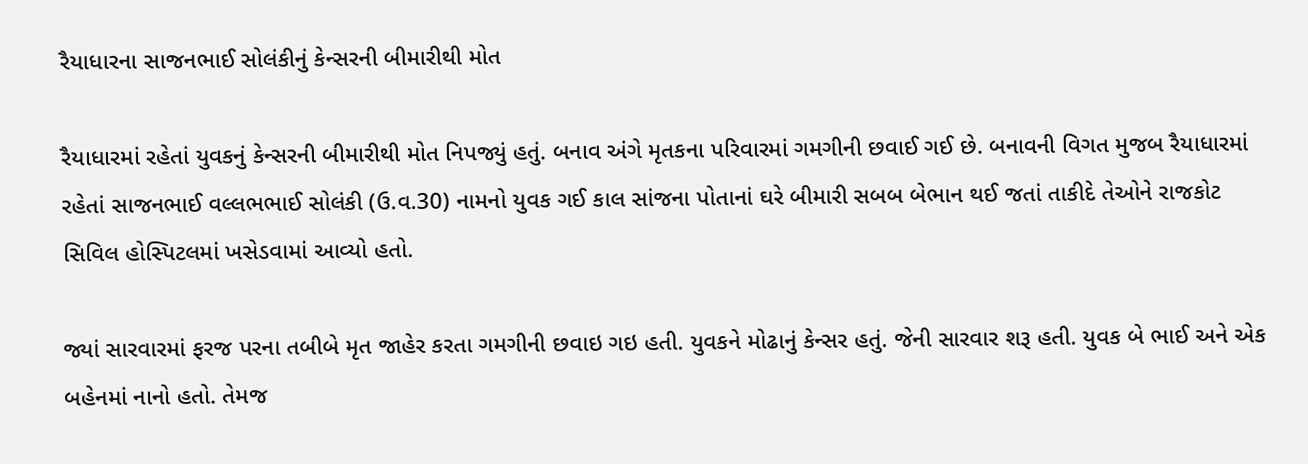રૈયાધારના સાજનભાઈ સોલંકીનું કેન્સરની બીમારીથી મોત

રૈયાધારમાં રહેતાં યુવકનું કેન્સરની બીમારીથી મોત નિપજ્યું હતું. બનાવ અંગે મૃતકના પરિવારમાં ગમગીની છવાઈ ગઈ છે. બનાવની વિગત મુજબ રૈયાધારમાં રહેતાં સાજનભાઈ વલ્લભભાઈ સોલંકી (ઉ.વ.30) નામનો યુવક ગઈ કાલ સાંજના પોતાનાં ઘરે બીમારી સબબ બેભાન થઈ જતાં તાકીદે તેઓને રાજકોટ સિવિલ હોસ્પિટલમાં ખસેડવામાં આવ્યો હતો.

જ્યાં સારવારમાં ફરજ પરના તબીબે મૃત જાહેર કરતા ગમગીની છવાઇ ગઇ હતી. યુવકને મોઢાનું કેન્સર હતું. જેની સારવાર શરૂ હતી. યુવક બે ભાઈ અને એક બહેનમાં નાનો હતો. તેમજ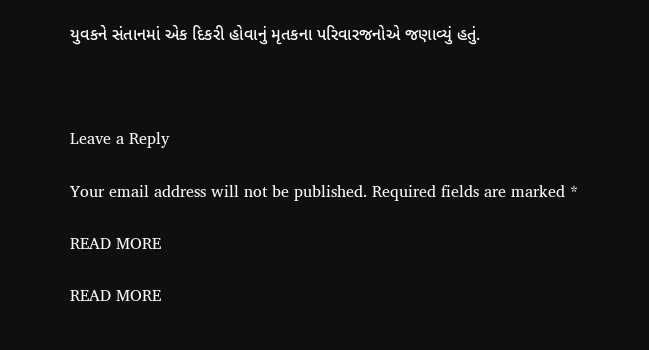યુવકને સંતાનમાં એક દિકરી હોવાનું મૃતકના પરિવારજનોએ જણાવ્યું હતું.



Leave a Reply

Your email address will not be published. Required fields are marked *

READ MORE

READ MORE